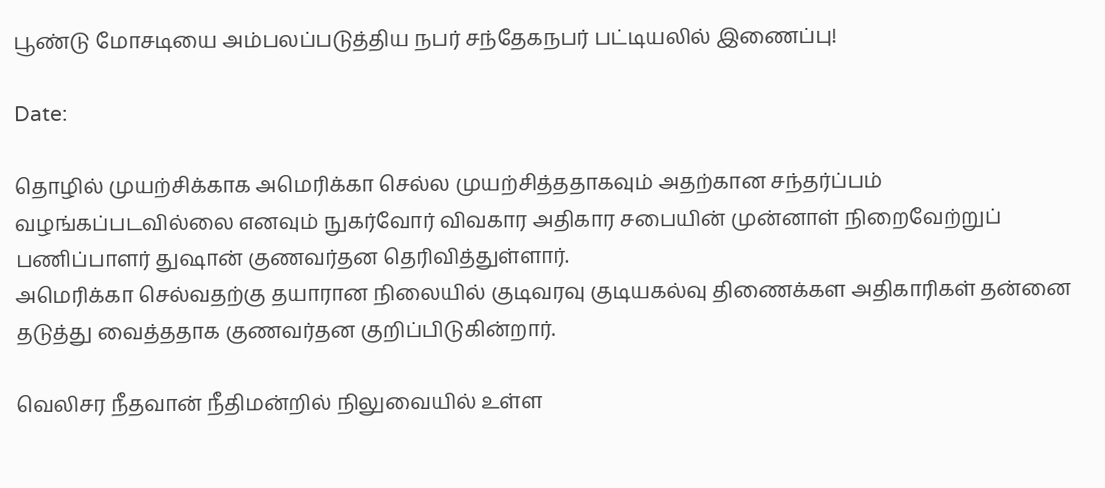பூண்டு மோசடியை அம்பலப்படுத்திய நபர் சந்தேகநபர் பட்டியலில் இணைப்பு!

Date:

தொழில் முயற்சிக்காக அமெரிக்கா செல்ல முயற்சித்ததாகவும் அதற்கான சந்தர்ப்பம் வழங்கப்படவில்லை எனவும் நுகர்வோர் விவகார அதிகார சபையின் முன்னாள் நிறைவேற்றுப் பணிப்பாளர் துஷான் குணவர்தன தெரிவித்துள்ளார்.
அமெரிக்கா செல்வதற்கு தயாரான நிலையில் குடிவரவு குடியகல்வு திணைக்கள அதிகாரிகள் தன்னை தடுத்து வைத்ததாக குணவர்தன குறிப்பிடுகின்றார்.

வெலிசர நீதவான் நீதிமன்றில் நிலுவையில் உள்ள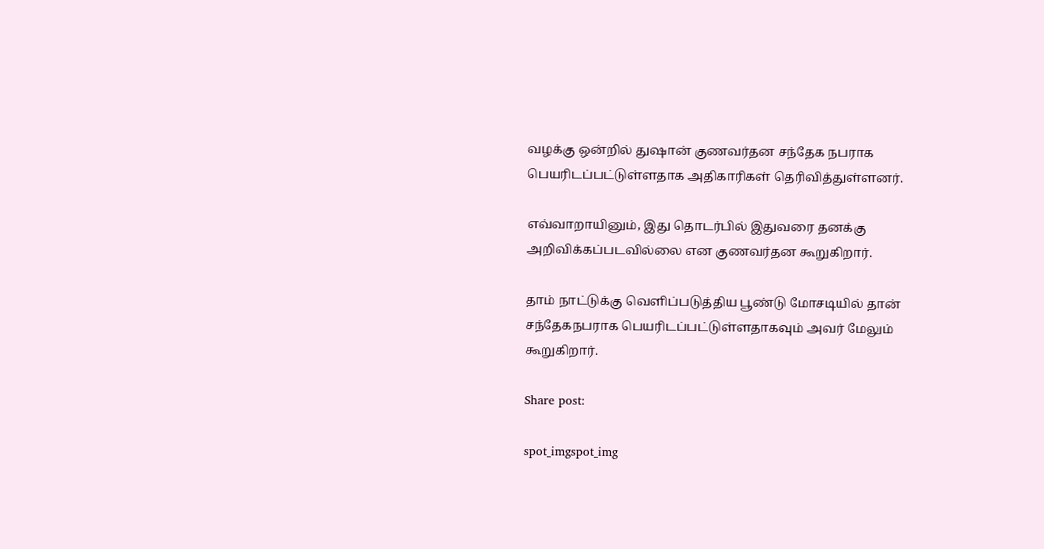வழக்கு ஒன்றில் துஷான் குணவர்தன சந்தேக நபராக பெயரிடப்பட்டுள்ளதாக அதிகாரிகள் தெரிவித்துள்ளனர்.

எவ்வாறாயினும், இது தொடர்பில் இதுவரை தனக்கு அறிவிக்கப்படவில்லை என குணவர்தன கூறுகிறார்.

தாம் நாட்டுக்கு வெளிப்படுத்திய பூண்டு மோசடியில் தான் சந்தேகநபராக பெயரிடப்பட்டுள்ளதாகவும் அவர் மேலும் கூறுகிறார்.

Share post:

spot_imgspot_img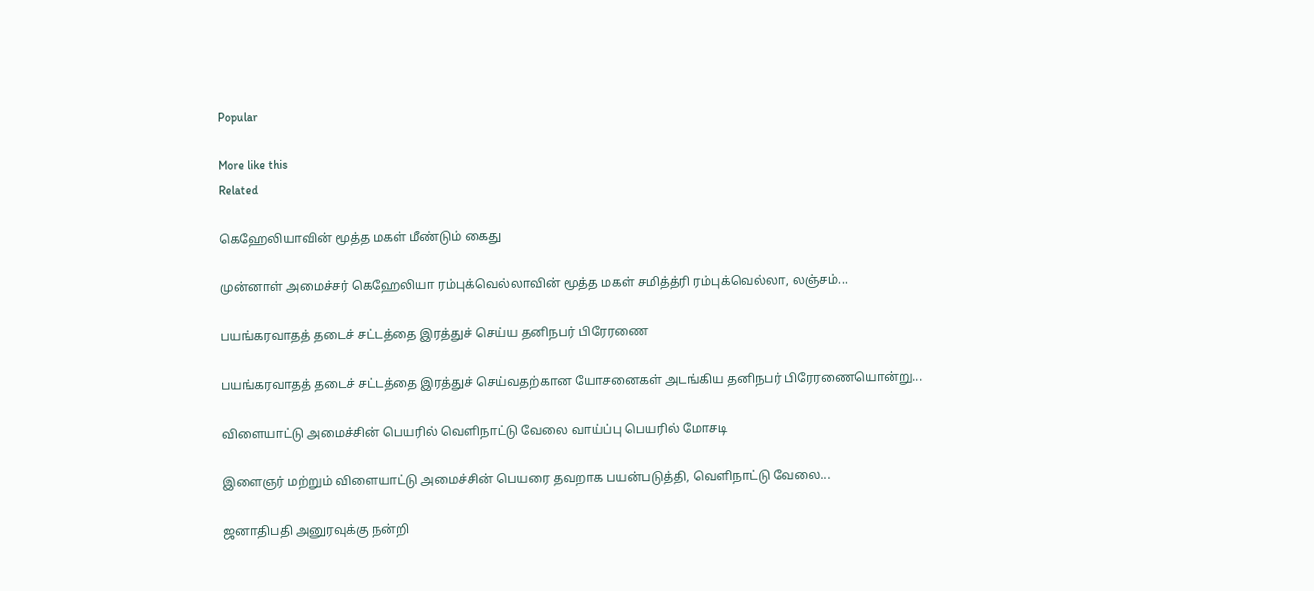Popular

More like this
Related

கெஹேலியாவின் மூத்த மகள் மீண்டும் கைது

முன்னாள் அமைச்சர் கெஹேலியா ரம்புக்வெல்லாவின் மூத்த மகள் சமித்த்ரி ரம்புக்வெல்லா, லஞ்சம்...

பயங்கரவாதத் தடைச் சட்டத்தை இரத்துச் செய்ய தனிநபர் பிரேரணை

பயங்கரவாதத் தடைச் சட்டத்தை இரத்துச் செய்வதற்கான யோசனைகள் அடங்கிய தனிநபர் பிரேரணையொன்று...

விளையாட்டு அமைச்சின் பெயரில் வெளிநாட்டு வேலை வாய்ப்பு பெயரில் மோசடி

இளைஞர் மற்றும் விளையாட்டு அமைச்சின் பெயரை தவறாக பயன்படுத்தி, வெளிநாட்டு வேலை...

ஜனாதிபதி அனுரவுக்கு நன்றி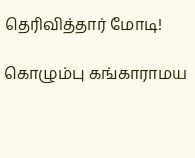தெரிவித்தார் மோடி!

கொழும்பு கங்காராமய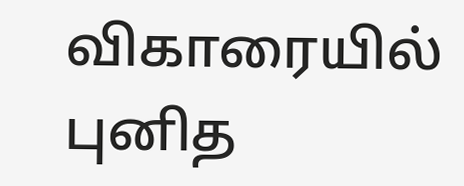விகாரையில் புனித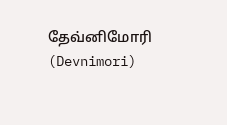தேவ்னிமோரி (Devnimori)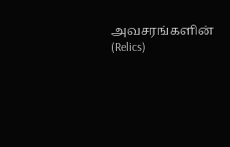அவசரங்களின் (Relics)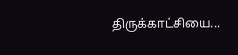திருக்காட்சியை...